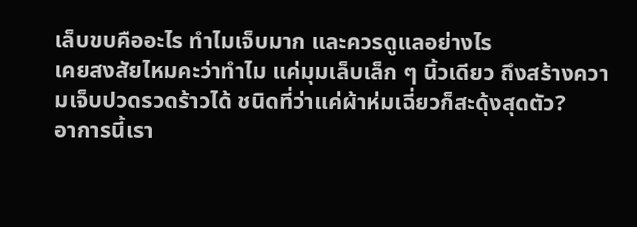เล็บขบคืออะไร ทำไมเจ็บมาก และควรดูแลอย่างไร
เคยสงสัยไหมคะว่าทำไม แค่มุมเล็บเล็ก ๆ นิ้วเดียว ถึงสร้างความเจ็บปวดรวดร้าวได้ ชนิดที่ว่าแค่ผ้าห่มเฉี่ยวก็สะดุ้งสุดตัว?
อาการนี้เรา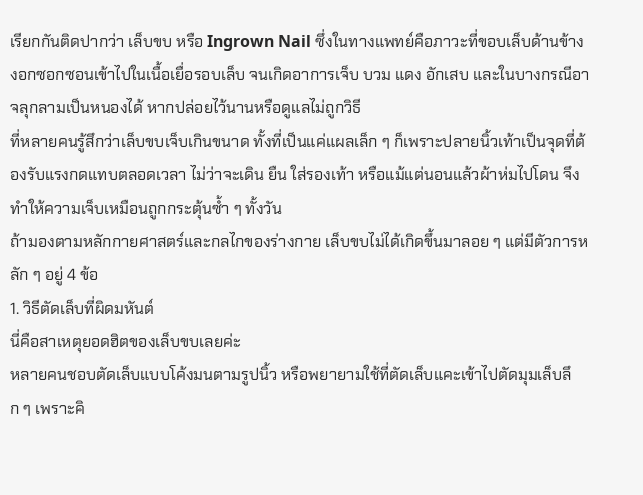เรียกกันติดปากว่า เล็บขบ หรือ Ingrown Nail ซึ่งในทางแพทย์คือภาวะที่ขอบเล็บด้านข้างงอกซอกซอนเข้าไปในเนื้อเยื่อรอบเล็บ จนเกิดอาการเจ็บ บวม แดง อักเสบ และในบางกรณีอาจลุกลามเป็นหนองได้ หากปล่อยไว้นานหรือดูแลไม่ถูกวิธี
ที่หลายคนรู้สึกว่าเล็บขบเจ็บเกินขนาด ทั้งที่เป็นแค่แผลเล็ก ๆ ก็เพราะปลายนิ้วเท้าเป็นจุดที่ต้องรับแรงกดแทบตลอดเวลา ไม่ว่าจะเดิน ยืน ใส่รองเท้า หรือแม้แต่นอนแล้วผ้าห่มไปโดน จึงทำให้ความเจ็บเหมือนถูกกระตุ้นซ้ำ ๆ ทั้งวัน
ถ้ามองตามหลักกายศาสตร์และกลไกของร่างกาย เล็บขบไม่ได้เกิดขึ้นมาลอย ๆ แต่มีตัวการหลัก ๆ อยู่ 4 ข้อ
1. วิธีตัดเล็บที่ผิดมหันต์
นี่คือสาเหตุยอดฮิตของเล็บขบเลยค่ะ
หลายคนชอบตัดเล็บแบบโค้งมนตามรูปนิ้ว หรือพยายามใช้ที่ตัดเล็บแคะเข้าไปตัดมุมเล็บลึก ๆ เพราะคิ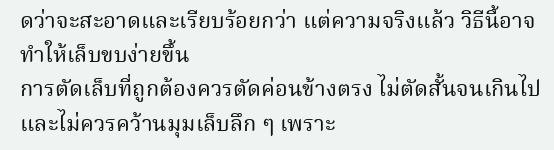ดว่าจะสะอาดและเรียบร้อยกว่า แต่ความจริงแล้ว วิธีนี้อาจทำให้เล็บขบง่ายขึ้น
การตัดเล็บที่ถูกต้องควรตัดค่อนข้างตรง ไม่ตัดสั้นจนเกินไป และไม่ควรคว้านมุมเล็บลึก ๆ เพราะ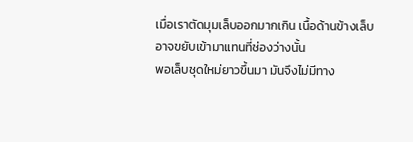เมื่อเราตัดมุมเล็บออกมากเกิน เนื้อด้านข้างเล็บอาจขยับเข้ามาแทนที่ช่องว่างนั้น
พอเล็บชุดใหม่ยาวขึ้นมา มันจึงไม่มีทาง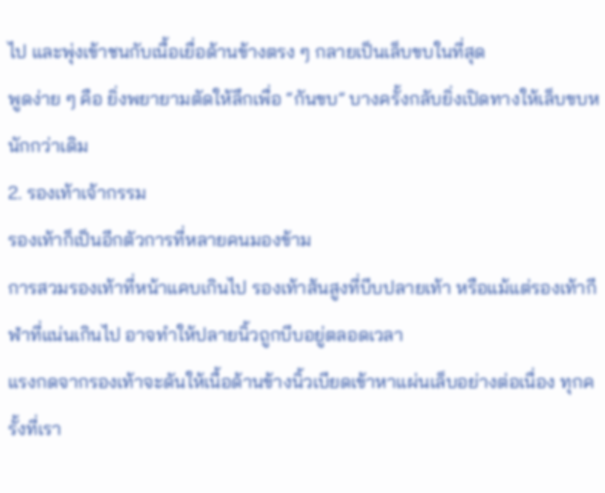ไป และพุ่งเข้าชนกับเนื้อเยื่อด้านข้างตรง ๆ กลายเป็นเล็บขบในที่สุด
พูดง่าย ๆ คือ ยิ่งพยายามตัดให้ลึกเพื่อ “กันขบ” บางครั้งกลับยิ่งเปิดทางให้เล็บขบหนักกว่าเดิม
2. รองเท้าเจ้ากรรม
รองเท้าก็เป็นอีกตัวการที่หลายคนมองข้าม
การสวมรองเท้าที่หน้าแคบเกินไป รองเท้าส้นสูงที่บีบปลายเท้า หรือแม้แต่รองเท้ากีฬาที่แน่นเกินไป อาจทำให้ปลายนิ้วถูกบีบอยู่ตลอดเวลา
แรงกดจากรองเท้าจะดันให้เนื้อด้านข้างนิ้วเบียดเข้าหาแผ่นเล็บอย่างต่อเนื่อง ทุกครั้งที่เรา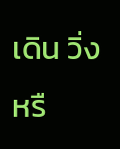เดิน วิ่ง หรื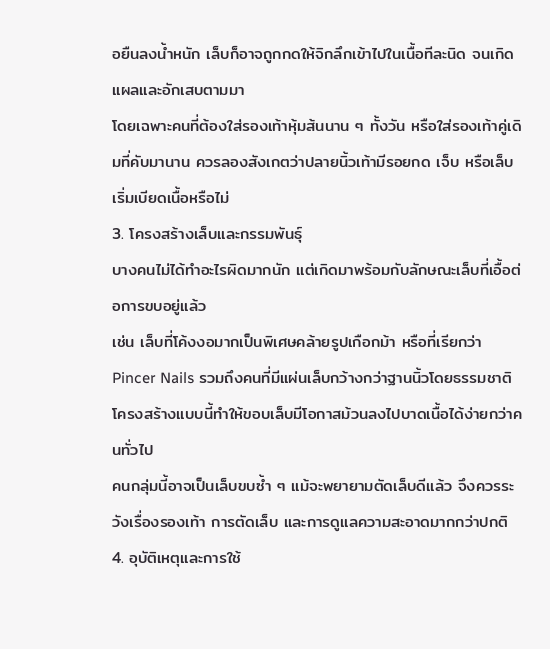อยืนลงน้ำหนัก เล็บก็อาจถูกกดให้จิกลึกเข้าไปในเนื้อทีละนิด จนเกิดแผลและอักเสบตามมา
โดยเฉพาะคนที่ต้องใส่รองเท้าหุ้มส้นนาน ๆ ทั้งวัน หรือใส่รองเท้าคู่เดิมที่คับมานาน ควรลองสังเกตว่าปลายนิ้วเท้ามีรอยกด เจ็บ หรือเล็บเริ่มเบียดเนื้อหรือไม่
3. โครงสร้างเล็บและกรรมพันธุ์
บางคนไม่ได้ทำอะไรผิดมากนัก แต่เกิดมาพร้อมกับลักษณะเล็บที่เอื้อต่อการขบอยู่แล้ว
เช่น เล็บที่โค้งงอมากเป็นพิเศษคล้ายรูปเกือกม้า หรือที่เรียกว่า Pincer Nails รวมถึงคนที่มีแผ่นเล็บกว้างกว่าฐานนิ้วโดยธรรมชาติ โครงสร้างแบบนี้ทำให้ขอบเล็บมีโอกาสม้วนลงไปบาดเนื้อได้ง่ายกว่าคนทั่วไป
คนกลุ่มนี้อาจเป็นเล็บขบซ้ำ ๆ แม้จะพยายามตัดเล็บดีแล้ว จึงควรระวังเรื่องรองเท้า การตัดเล็บ และการดูแลความสะอาดมากกว่าปกติ
4. อุบัติเหตุและการใช้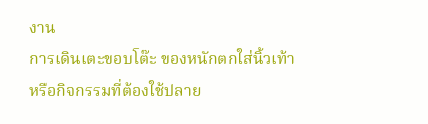งาน
การเดินเตะขอบโต๊ะ ของหนักตกใส่นิ้วเท้า หรือกิจกรรมที่ต้องใช้ปลาย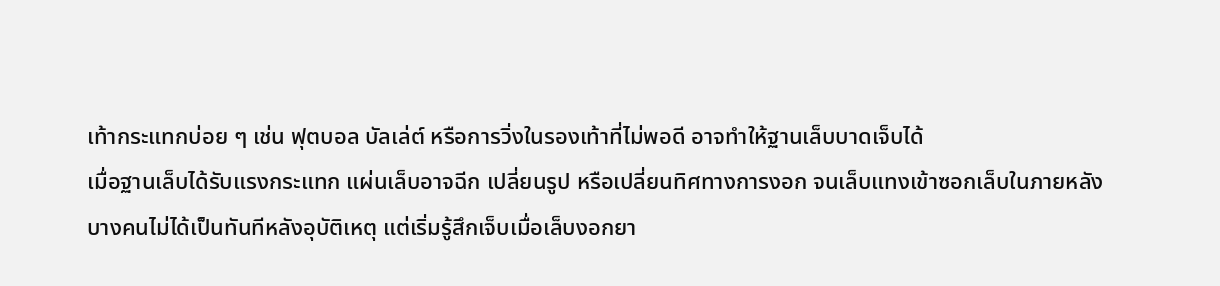เท้ากระแทกบ่อย ๆ เช่น ฟุตบอล บัลเล่ต์ หรือการวิ่งในรองเท้าที่ไม่พอดี อาจทำให้ฐานเล็บบาดเจ็บได้
เมื่อฐานเล็บได้รับแรงกระแทก แผ่นเล็บอาจฉีก เปลี่ยนรูป หรือเปลี่ยนทิศทางการงอก จนเล็บแทงเข้าซอกเล็บในภายหลัง
บางคนไม่ได้เป็นทันทีหลังอุบัติเหตุ แต่เริ่มรู้สึกเจ็บเมื่อเล็บงอกยา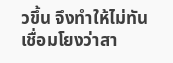วขึ้น จึงทำให้ไม่ทันเชื่อมโยงว่าสา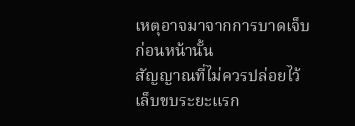เหตุอาจมาจากการบาดเจ็บก่อนหน้านั้น
สัญญาณที่ไม่ควรปล่อยไว้
เล็บขบระยะแรก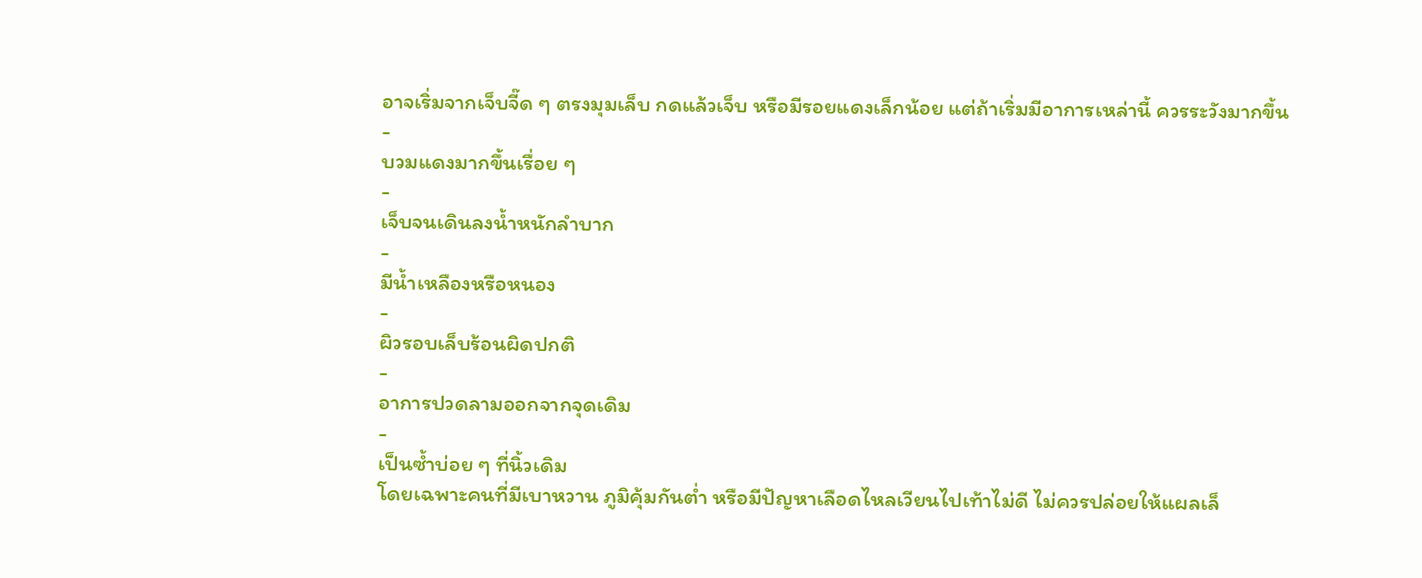อาจเริ่มจากเจ็บจี๊ด ๆ ตรงมุมเล็บ กดแล้วเจ็บ หรือมีรอยแดงเล็กน้อย แต่ถ้าเริ่มมีอาการเหล่านี้ ควรระวังมากขึ้น
-
บวมแดงมากขึ้นเรื่อย ๆ
-
เจ็บจนเดินลงน้ำหนักลำบาก
-
มีน้ำเหลืองหรือหนอง
-
ผิวรอบเล็บร้อนผิดปกติ
-
อาการปวดลามออกจากจุดเดิม
-
เป็นซ้ำบ่อย ๆ ที่นิ้วเดิม
โดยเฉพาะคนที่มีเบาหวาน ภูมิคุ้มกันต่ำ หรือมีปัญหาเลือดไหลเวียนไปเท้าไม่ดี ไม่ควรปล่อยให้แผลเล็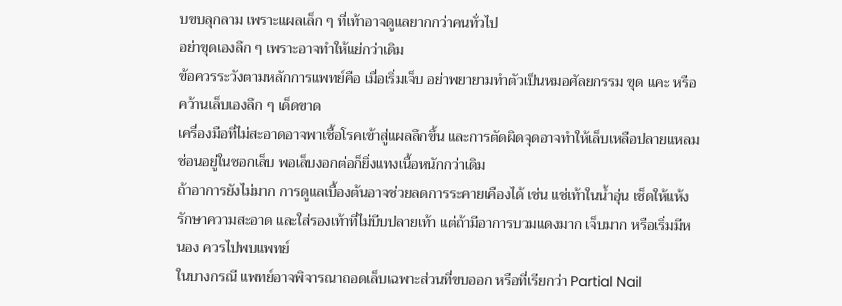บขบลุกลาม เพราะแผลเล็ก ๆ ที่เท้าอาจดูแลยากกว่าคนทั่วไป
อย่าขุดเองลึก ๆ เพราะอาจทำให้แย่กว่าเดิม
ข้อควรระวังตามหลักการแพทย์คือ เมื่อเริ่มเจ็บ อย่าพยายามทำตัวเป็นหมอศัลยกรรม ขุด แคะ หรือคว้านเล็บเองลึก ๆ เด็ดขาด
เครื่องมือที่ไม่สะอาดอาจพาเชื้อโรคเข้าสู่แผลลึกขึ้น และการตัดผิดจุดอาจทำให้เล็บเหลือปลายแหลมซ่อนอยู่ในซอกเล็บ พอเล็บงอกต่อก็ยิ่งแทงเนื้อหนักกว่าเดิม
ถ้าอาการยังไม่มาก การดูแลเบื้องต้นอาจช่วยลดการระคายเคืองได้ เช่น แช่เท้าในน้ำอุ่น เช็ดให้แห้ง รักษาความสะอาด และใส่รองเท้าที่ไม่บีบปลายเท้า แต่ถ้ามีอาการบวมแดงมาก เจ็บมาก หรือเริ่มมีหนอง ควรไปพบแพทย์
ในบางกรณี แพทย์อาจพิจารณาถอดเล็บเฉพาะส่วนที่ขบออก หรือที่เรียกว่า Partial Nail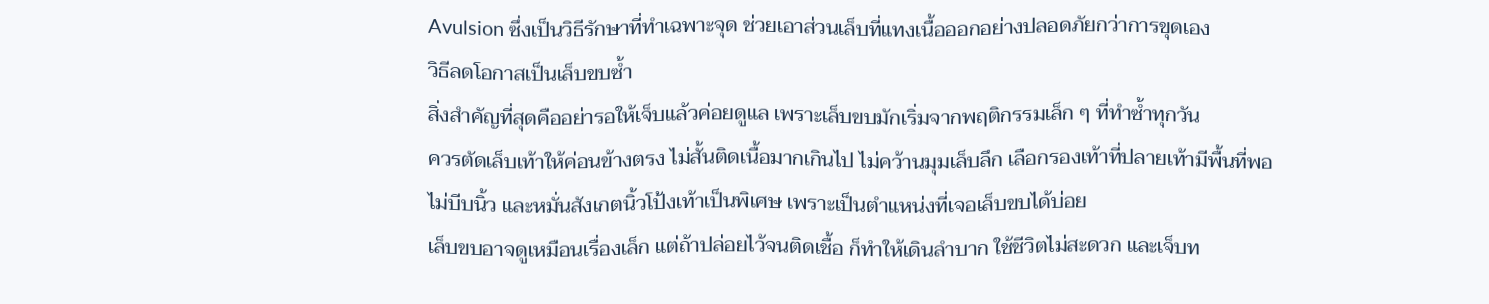Avulsion ซึ่งเป็นวิธีรักษาที่ทำเฉพาะจุด ช่วยเอาส่วนเล็บที่แทงเนื้อออกอย่างปลอดภัยกว่าการขุดเอง
วิธีลดโอกาสเป็นเล็บขบซ้ำ
สิ่งสำคัญที่สุดคืออย่ารอให้เจ็บแล้วค่อยดูแล เพราะเล็บขบมักเริ่มจากพฤติกรรมเล็ก ๆ ที่ทำซ้ำทุกวัน
ควรตัดเล็บเท้าให้ค่อนข้างตรง ไม่สั้นติดเนื้อมากเกินไป ไม่คว้านมุมเล็บลึก เลือกรองเท้าที่ปลายเท้ามีพื้นที่พอ ไม่บีบนิ้ว และหมั่นสังเกตนิ้วโป้งเท้าเป็นพิเศษ เพราะเป็นตำแหน่งที่เจอเล็บขบได้บ่อย
เล็บขบอาจดูเหมือนเรื่องเล็ก แต่ถ้าปล่อยไว้จนติดเชื้อ ก็ทำให้เดินลำบาก ใช้ชีวิตไม่สะดวก และเจ็บท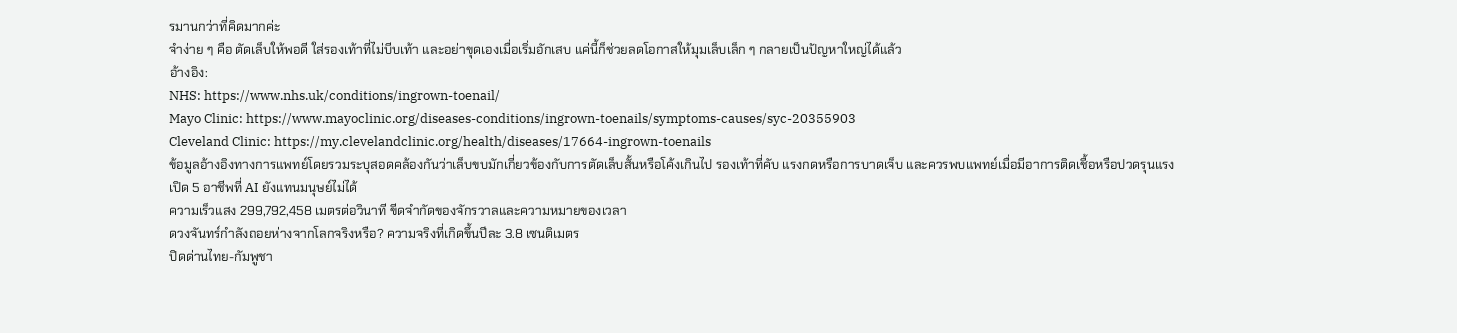รมานกว่าที่คิดมากค่ะ
จำง่าย ๆ คือ ตัดเล็บให้พอดี ใส่รองเท้าที่ไม่บีบเท้า และอย่าขุดเองเมื่อเริ่มอักเสบ แค่นี้ก็ช่วยลดโอกาสให้มุมเล็บเล็ก ๆ กลายเป็นปัญหาใหญ่ได้แล้ว
อ้างอิง:
NHS: https://www.nhs.uk/conditions/ingrown-toenail/
Mayo Clinic: https://www.mayoclinic.org/diseases-conditions/ingrown-toenails/symptoms-causes/syc-20355903
Cleveland Clinic: https://my.clevelandclinic.org/health/diseases/17664-ingrown-toenails
ข้อมูลอ้างอิงทางการแพทย์โดยรวมระบุสอดคล้องกันว่าเล็บขบมักเกี่ยวข้องกับการตัดเล็บสั้นหรือโค้งเกินไป รองเท้าที่คับ แรงกดหรือการบาดเจ็บ และควรพบแพทย์เมื่อมีอาการติดเชื้อหรือปวดรุนแรง
เปิด 5 อาชีพที่ AI ยังแทนมนุษย์ไม่ได้
ความเร็วแสง 299,792,458 เมตรต่อวินาที ขีดจำกัดของจักรวาลและความหมายของเวลา
ดวงจันทร์กำลังถอยห่างจากโลกจริงหรือ? ความจริงที่เกิดขึ้นปีละ 3.8 เซนติเมตร
ปิดด่านไทย-กัมพูชา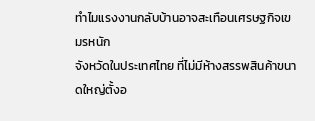ทำไมแรงงานกลับบ้านอาจสะเทือนเศรษฐกิจเขมรหนัก
จังหวัดในประเทศไทย ที่ไม่มีห้างสรรพสินค้าขนาดใหญ่ตั้งอ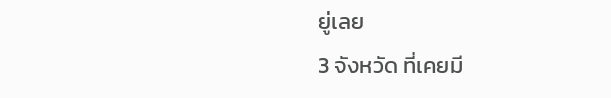ยู่เลย
3 จังหวัด ที่เคยมี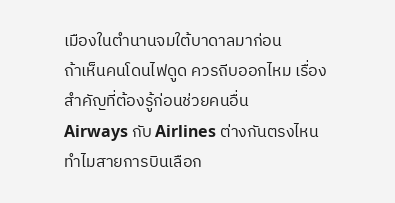เมืองในตำนานจมใต้บาดาลมาก่อน
ถ้าเห็นคนโดนไฟดูด ควรถีบออกไหม เรื่องสำคัญที่ต้องรู้ก่อนช่วยคนอื่น
Airways กับ Airlines ต่างกันตรงไหน ทำไมสายการบินเลือก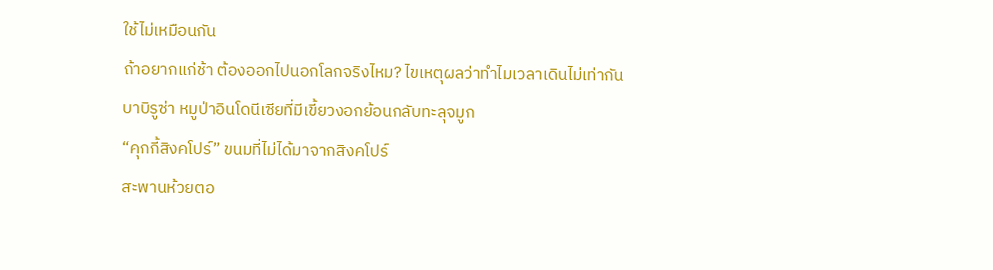ใช้ไม่เหมือนกัน
ถ้าอยากแก่ช้า ต้องออกไปนอกโลกจริงไหม? ไขเหตุผลว่าทำไมเวลาเดินไม่เท่ากัน
บาบิรูซ่า หมูป่าอินโดนีเซียที่มีเขี้ยวงอกย้อนกลับทะลุจมูก
“คุกกี้สิงคโปร์” ขนมที่ไม่ได้มาจากสิงคโปร์
สะพานห้วยตอ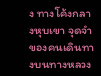ง ทางโค้งกลางหุบเขา จุดจำของคนเดินทางบนทางหลวง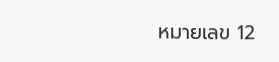หมายเลข 12